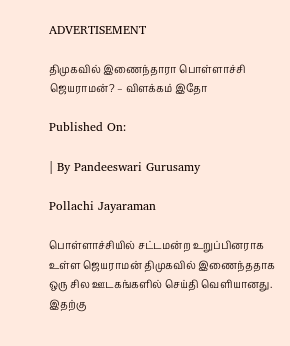ADVERTISEMENT

திமுகவில் இணைந்தாரா பொள்ளாச்சி ஜெயராமன்? – விளக்கம் இதோ

Published On:

| By Pandeeswari Gurusamy

Pollachi Jayaraman

பொள்ளாச்சியில் சட்டமன்ற உறுப்பினராக உள்ள ஜெயராமன் திமுகவில் இணைந்ததாக ஒரு சில ஊடகங்களில் செய்தி வெளியானது. இதற்கு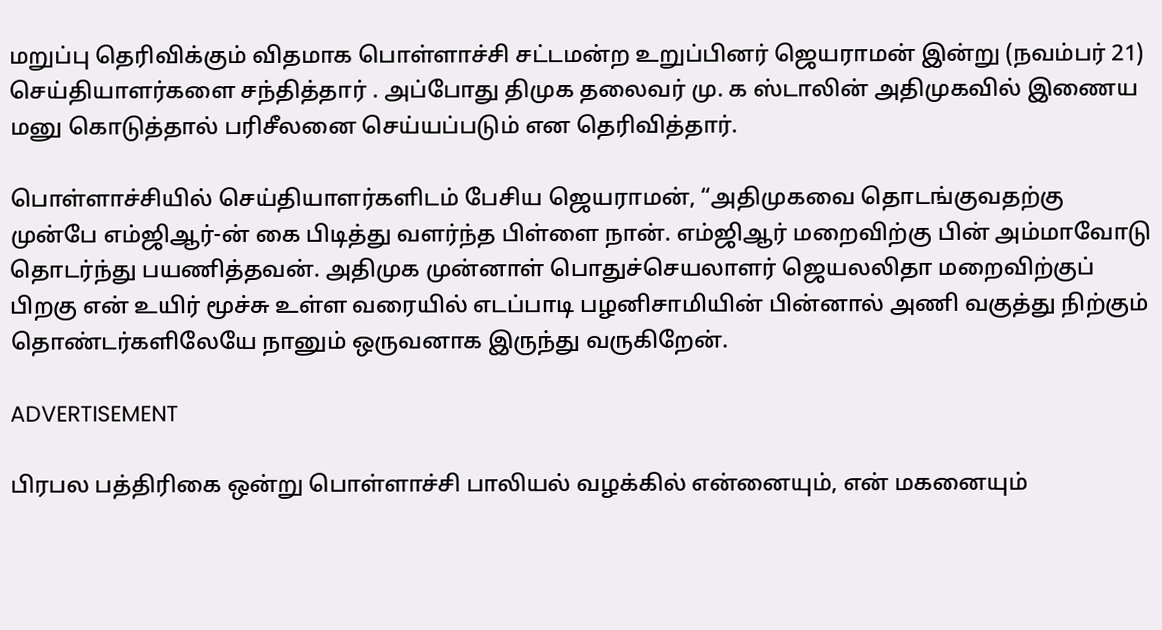மறுப்பு தெரிவிக்கும் விதமாக பொள்ளாச்சி சட்டமன்ற உறுப்பினர் ஜெயராமன் இன்று (நவம்பர் 21) செய்தியாளர்களை சந்தித்தார் . அப்போது திமுக தலைவர் மு. க ஸ்டாலின் அதிமுகவில் இணைய மனு கொடுத்தால் பரிசீலனை செய்யப்படும் என தெரிவித்தார்.

பொள்ளாச்சியில் செய்தியாளர்களிடம் பேசிய ஜெயராமன், “அதிமுகவை தொடங்குவதற்கு முன்பே எம்ஜிஆர்-ன் கை பிடித்து வளர்ந்த பிள்ளை நான். எம்ஜிஆர் மறைவிற்கு பின் அம்மாவோடு தொடர்ந்து பயணித்தவன். அதிமுக முன்னாள் பொதுச்செயலாளர் ஜெயலலிதா மறைவிற்குப் பிறகு என் உயிர் மூச்சு உள்ள வரையில் எடப்பாடி பழனிசாமியின் பின்னால் அணி வகுத்து நிற்கும் தொண்டர்களிலேயே நானும் ஒருவனாக இருந்து வருகிறேன்.

ADVERTISEMENT

பிரபல பத்திரிகை ஒன்று பொள்ளாச்சி பாலியல் வழக்கில் என்னையும், என் மகனையும்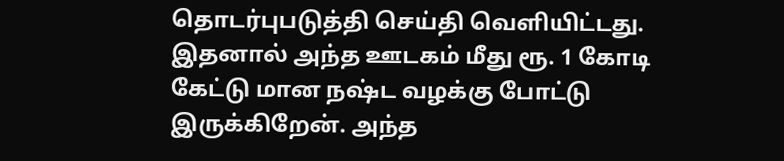தொடர்புபடுத்தி செய்தி வெளியிட்டது. இதனால் அந்த ஊடகம் மீது ரூ. 1 கோடி கேட்டு மான நஷ்ட வழக்கு போட்டு இருக்கிறேன். அந்த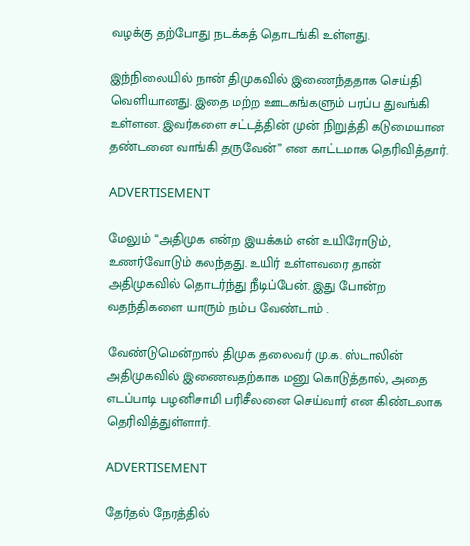வழக்கு தற்போது நடக்கத் தொடங்கி உள்ளது.

இந்நிலையில் நான் திமுகவில் இணைந்ததாக செய்தி வெளியானது. இதை மற்ற ஊடகங்களும் பரப்ப துவங்கி உள்ளன. இவர்களை சட்டத்தின் முன் நிறுத்தி கடுமையான தண்டனை வாங்கி தருவேன்” என காட்டமாக தெரிவித்தார்.

ADVERTISEMENT

மேலும் “அதிமுக என்ற இயக்கம் என் உயிரோடும், உணர்வோடும் கலந்தது. உயிர் உள்ளவரை தான் அதிமுகவில் தொடர்ந்து நீடிப்பேன். இது போன்ற வதந்திகளை யாரும் நம்ப வேண்டாம் .

வேண்டுமென்றால் திமுக தலைவர் மு.க. ஸ்டாலின் அதிமுகவில் இணைவதற்காக மனு கொடுத்தால், அதை எடப்பாடி பழனிசாமி பரிசீலனை செய்வார் என கிண்டலாக தெரிவித்துள்ளார்.

ADVERTISEMENT

தேர்தல் நேரத்தில்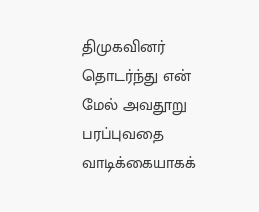திமுகவினர் தொடர்ந்து என் மேல் அவதூறு பரப்புவதை வாடிக்கையாகக்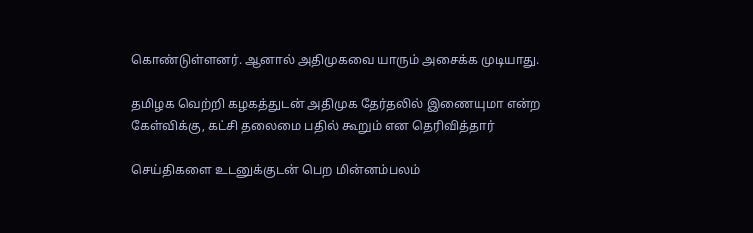கொண்டுள்ளனர். ஆனால் அதிமுகவை யாரும் அசைக்க முடியாது.

தமிழக வெற்றி கழகத்துடன் அதிமுக தேர்தலில் இணையுமா என்ற கேள்விக்கு, கட்சி தலைமை பதில் கூறும் என தெரிவித்தார்

செய்திகளை உடனுக்குடன் பெற மின்னம்பலம்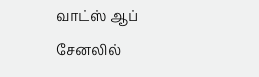வாட்ஸ் ஆப் சேனலில்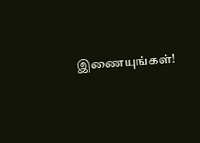இணையுங்கள்!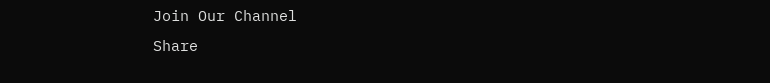Join Our Channel
Share